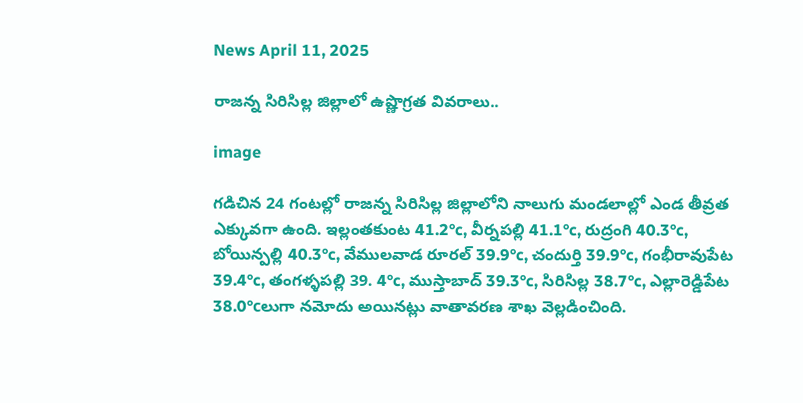News April 11, 2025

రాజన్న సిరిసిల్ల జిల్లాలో ఉష్ణొగ్రత వివరాలు..

image

గడిచిన 24 గంటల్లో రాజన్న సిరిసిల్ల జిల్లాలోని నాలుగు మండలాల్లో ఎండ తీవ్రత ఎక్కువగా ఉంది. ఇల్లంతకుంట 41.2°c, వీర్నపల్లి 41.1°c, రుద్రంగి 40.3°c, బోయిన్పల్లి 40.3°c, వేములవాడ రూరల్ 39.9°c, చందుర్తి 39.9°c, గంభీరావుపేట 39.4°c, తంగళ్ళపల్లి 39. 4°c, ముస్తాబాద్ 39.3°c, సిరిసిల్ల 38.7°c, ఎల్లారెడ్డిపేట 38.0°cలుగా నమోదు అయినట్లు వాతావరణ శాఖ వెల్లడించింది.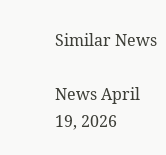Similar News

News April 19, 2026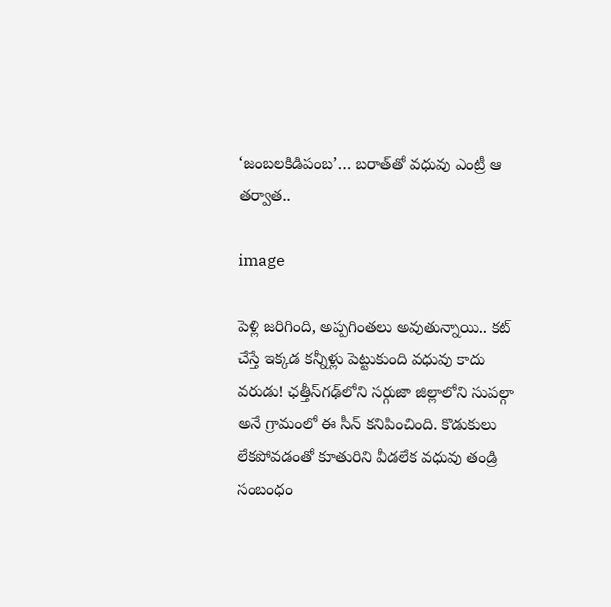‘జంబలకిడిపంబ’… బరాత్‌తో వధువు ఎంట్రీ ఆ తర్వాత..

image

పెళ్లి జరిగింది, అప్పగింతలు అవుతున్నాయి.. కట్ చేస్తే ఇక్కడ కన్నీళ్లు పెట్టుకుంది వధువు కాదు వరుడు! ఛత్తీస్‌గఢ్‌లోని సర్గుజా జిల్లాలోని సుపల్గా అనే గ్రామంలో ఈ సీన్ కనిపించింది. కొడుకులు లేకపోవడంతో కూతురిని వీడలేక వధువు తండ్రి సంబంధం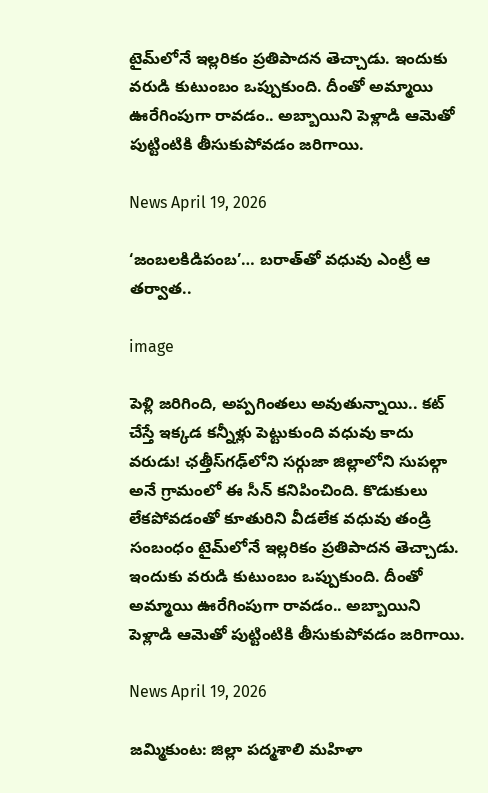టైమ్‌లోనే ఇల్లరికం ప్రతిపాదన తెచ్చాడు. ఇందుకు వరుడి కుటుంబం ఒప్పుకుంది. దీంతో అమ్మాయి ఊరేగింపుగా రావడం.. అబ్బాయిని పెళ్లాడి ఆమెతో పుట్టింటికి తీసుకుపోవడం జరిగాయి.

News April 19, 2026

‘జంబలకిడిపంబ’… బరాత్‌తో వధువు ఎంట్రీ ఆ తర్వాత..

image

పెళ్లి జరిగింది, అప్పగింతలు అవుతున్నాయి.. కట్ చేస్తే ఇక్కడ కన్నీళ్లు పెట్టుకుంది వధువు కాదు వరుడు! ఛత్తీస్‌గఢ్‌లోని సర్గుజా జిల్లాలోని సుపల్గా అనే గ్రామంలో ఈ సీన్ కనిపించింది. కొడుకులు లేకపోవడంతో కూతురిని వీడలేక వధువు తండ్రి సంబంధం టైమ్‌లోనే ఇల్లరికం ప్రతిపాదన తెచ్చాడు. ఇందుకు వరుడి కుటుంబం ఒప్పుకుంది. దీంతో అమ్మాయి ఊరేగింపుగా రావడం.. అబ్బాయిని పెళ్లాడి ఆమెతో పుట్టింటికి తీసుకుపోవడం జరిగాయి.

News April 19, 2026

జమ్మికుంట: జిల్లా పద్మశాలి మహిళా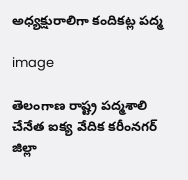అధ్యక్షురాలిగా కందికట్ల పద్మ

image

తెలంగాణ రాష్ట్ర పద్మశాలి చేనేత ఐక్య వేదిక కరీంనగర్ జిల్లా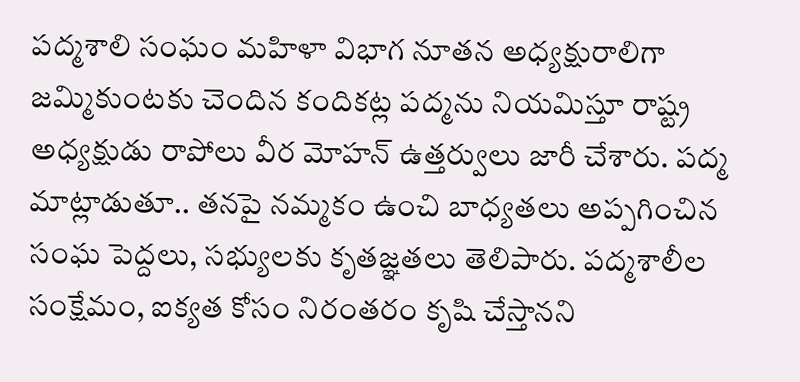పద్మశాలి సంఘం మహిళా విభాగ నూతన అధ్యక్షురాలిగా జమ్మికుంటకు చెందిన కందికట్ల పద్మను నియమిస్తూ రాష్ట్ర అధ్యక్షుడు రాపోలు వీర మోహన్ ఉత్తర్వులు జారీ చేశారు. పద్మ మాట్లాడుతూ.. తనపై నమ్మకం ఉంచి బాధ్యతలు అప్పగించిన సంఘ పెద్దలు, సభ్యులకు కృతజ్ఞతలు తెలిపారు. పద్మశాలీల సంక్షేమం, ఐక్యత కోసం నిరంతరం కృషి చేస్తానని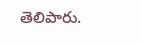తెలిపారు.